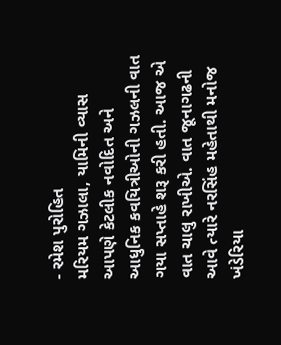- રમેશ પુરોહિત
મરિયમ ગઝાલા, યામિની વ્યાસ
આપણે કેટલીક નવોદિત અને આધુનિક કવયિત્રીઓની ગઝલની વાત ગયા સપ્તાહે શરૂ કરી હતી. આજ એ વાત ચાલુ રાખીએ. વાત જૂનાગઢની આવે ત્યારે નરસિંહ મહેતાથી મનોજ ખંડેરિયા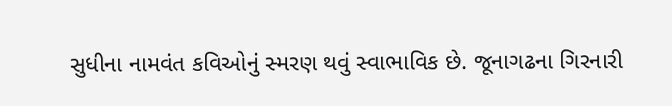સુધીના નામવંત કવિઓનું સ્મરણ થવું સ્વાભાવિક છે. જૂનાગઢના ગિરનારી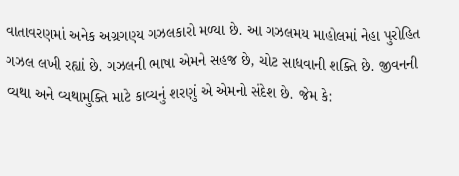વાતાવરણમાં અનેક અગ્રગણ્ય ગઝલકારો મળ્યા છે. આ ગઝલમય માહોલમાં નેહા પુરોહિત ગઝલ લખી રહ્યાં છે. ગઝલની ભાષા એમને સહજ છે, ચોટ સાધવાની શક્તિ છે. જીવનની વ્યથા અને વ્યથામુક્તિ માટે કાવ્યનું શરણું એ એમનો સંદેશ છે. જેમ કે: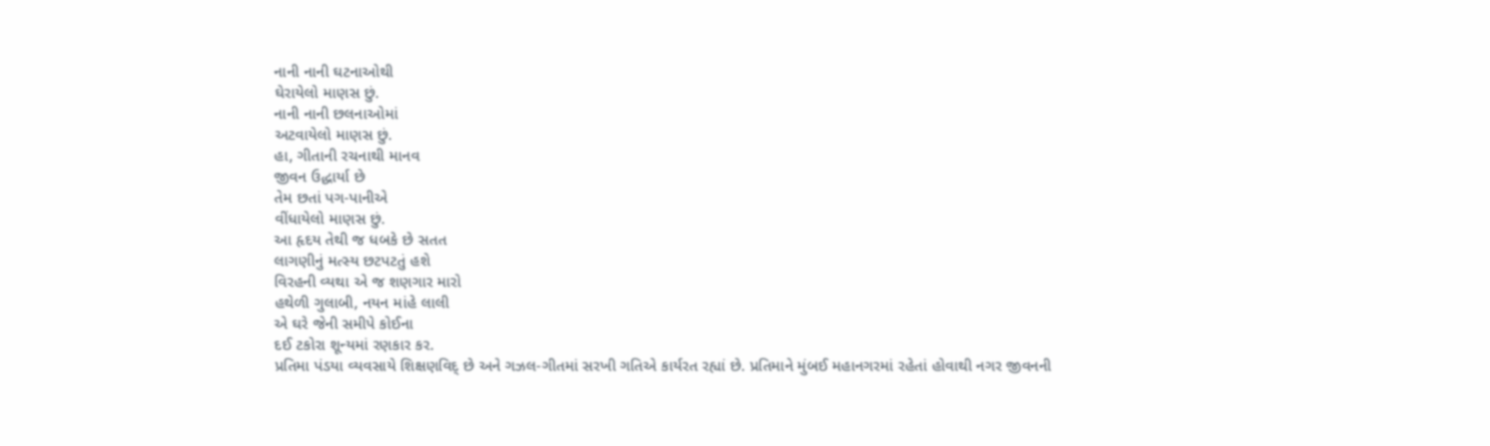નાની નાની ઘટનાઓથી
ઘેરાયેલો માણસ છું.
નાની નાની છલનાઓમાં
અટવાયેલો માણસ છું.
હા, ગીતાની રચનાથી માનવ
જીવન ઉદ્ધાર્યા છે
તેમ છતાં પગ-પાનીએ
વીંધાયેલો માણસ છું.
આ હૃદય તેથી જ ધબકે છે સતત
લાગણીનું મત્સ્ય છટપટતું હશે
વિરહની વ્યથા એ જ શણગાર મારો
હથેળી ગુલાબી, નયન માંહે લાલી
એ ઘરે જેની સમીપે કોઈના
દઈ ટકોરા શૂન્યમાં રણકાર કર.
પ્રતિમા પંડયા વ્યવસાયે શિક્ષણવિદ્ છે અને ગઝલ-ગીતમાં સરખી ગતિએ કાર્યરત રહ્યાં છે. પ્રતિમાને મુંબઈ મહાનગરમાં રહેતાં હોવાથી નગર જીવનની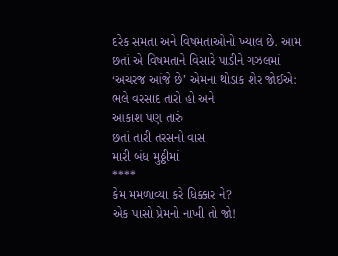દરેક સમતા અને વિષમતાઓનો ખ્યાલ છે. આમ છતાં એ વિષમતાને વિસારે પાડીને ગઝલમાં ‘અચરજ આંજે છે’ એમના થોડાક શેર જોઈએ:
ભલે વરસાદ તારો હો અને
આકાશ પણ તારું
છતાં તારી તરસનો વાસ
મારી બંધ મુઠ્ઠીમાં
****
કેમ મમળાવ્યા કરે ધિક્કાર ને?
એક પાસો પ્રેમનો નાખી તો જો!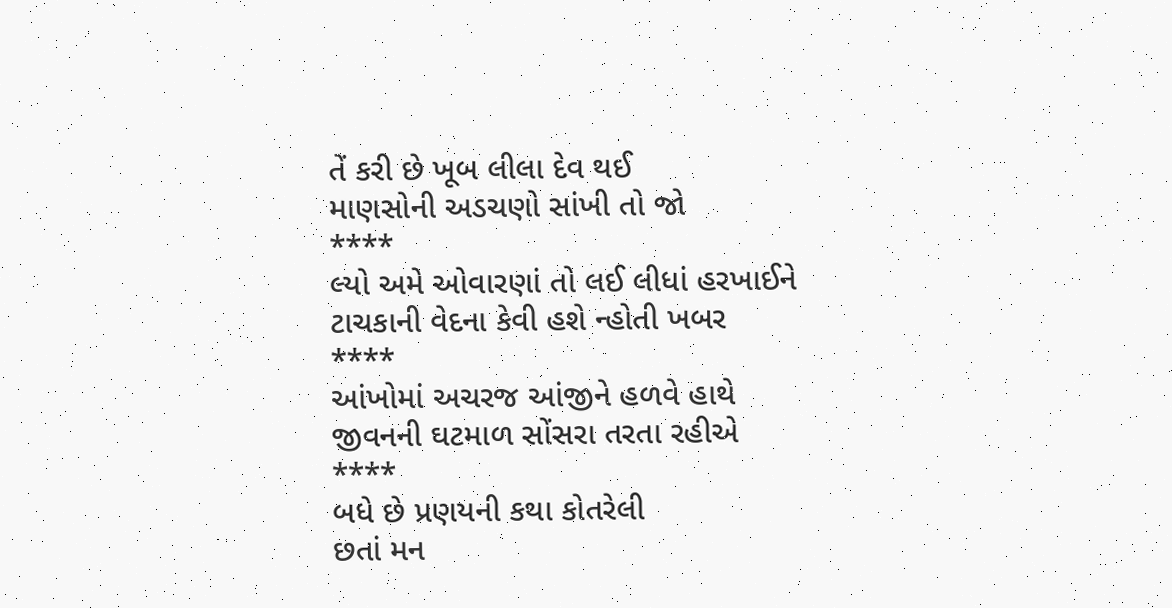તેં કરી છે ખૂબ લીલા દેવ થઈ
માણસોની અડચણો સાંખી તો જો
****
લ્યો અમે ઓવારણાં તો લઈ લીધાં હરખાઈને
ટાચકાની વેદના કેવી હશે ન્હોતી ખબર
****
આંખોમાં અચરજ આંજીને હળવે હાથે
જીવનની ઘટમાળ સોંસરા તરતા રહીએ
****
બધે છે પ્રણયની કથા કોતરેલી
છતાં મન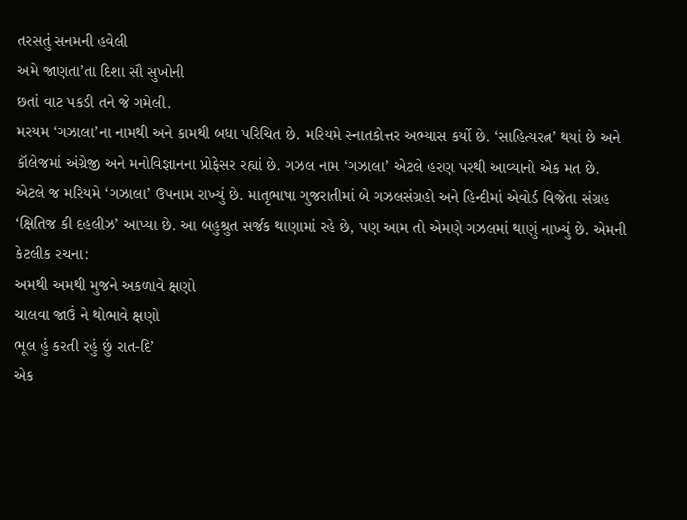તરસતું સનમની હવેલી
અમે જાણતા’તા દિશા સૌ સુખોની
છતાં વાટ પકડી તને જે ગમેલી.
મરયમ ‘ગઝાલા’ના નામથી અને કામથી બધા પરિચિત છે. મરિયમે સ્નાતકોત્તર અભ્યાસ કર્યો છે. ‘સાહિત્યરત્ન’ થયાં છે અને કૉલેજમાં અંગ્રેજી અને મનોવિજ્ઞાનના પ્રોફેસર રહ્યાં છે. ગઝલ નામ ‘ગઝાલા’ એટલે હરણ પરથી આવ્યાનો એક મત છે. એટલે જ મરિયમે ‘ગઝાલા’ ઉપનામ રાખ્યું છે. માતૃભાષા ગુજરાતીમાં બે ગઝલસંગ્રહો અને હિન્દીમાં એવોર્ડ વિજેતા સંગ્રહ ‘ક્ષિતિજ કી દહલીઝ’ આપ્યા છે. આ બહુશ્રુત સર્જક થાણામાં રહે છે, પણ આમ તો એમણે ગઝલમાં થાણું નાખ્યું છે. એમની કેટલીક રચના:
અમથી અમથી મુજને અકળાવે ક્ષણો
ચાલવા જાઉં ને થોભાવે ક્ષણો
ભૂલ હું કરતી રહું છું રાત-દિ’
એક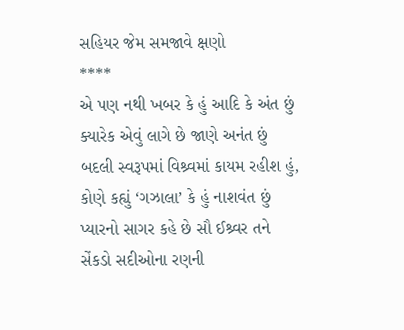સહિયર જેમ સમજાવે ક્ષણો
****
એ પણ નથી ખબર કે હું આદિ કે અંત છું
ક્યારેક એવું લાગે છે જાણે અનંત છું
બદલી સ્વરૂપમાં વિશ્ર્વમાં કાયમ રહીશ હું,
કોણે કહ્યું ‘ગઝાલા’ કે હું નાશવંત છું
પ્યારનો સાગર કહે છે સૌ ઈશ્ર્વર તને
સેંકડો સદીઓના રણની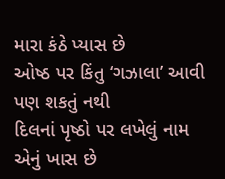મારા કંઠે પ્યાસ છે
ઓષ્ઠ પર કિંતુ ‘ગઝાલા’ આવી પણ શકતું નથી
દિલનાં પૃષ્ઠો પર લખેલું નામ એનું ખાસ છે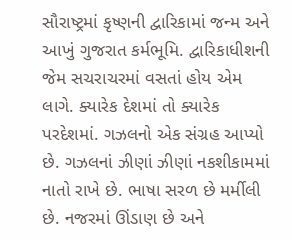સૌરાષ્ટ્રમાં કૃષ્ણની દ્વારિકામાં જન્મ અને આખું ગુજરાત કર્મભૂમિ. દ્વારિકાધીશની જેમ સચરાચરમાં વસતાં હોય એમ લાગે. ક્યારેક દેશમાં તો ક્યારેક પરદેશમાં. ગઝલનો એક સંગ્રહ આપ્યો છે. ગઝલનાં ઝીણાં ઝીણાં નકશીકામમાં નાતો રાખે છે. ભાષા સરળ છે મર્મીલી છે. નજરમાં ઊંડાણ છે અને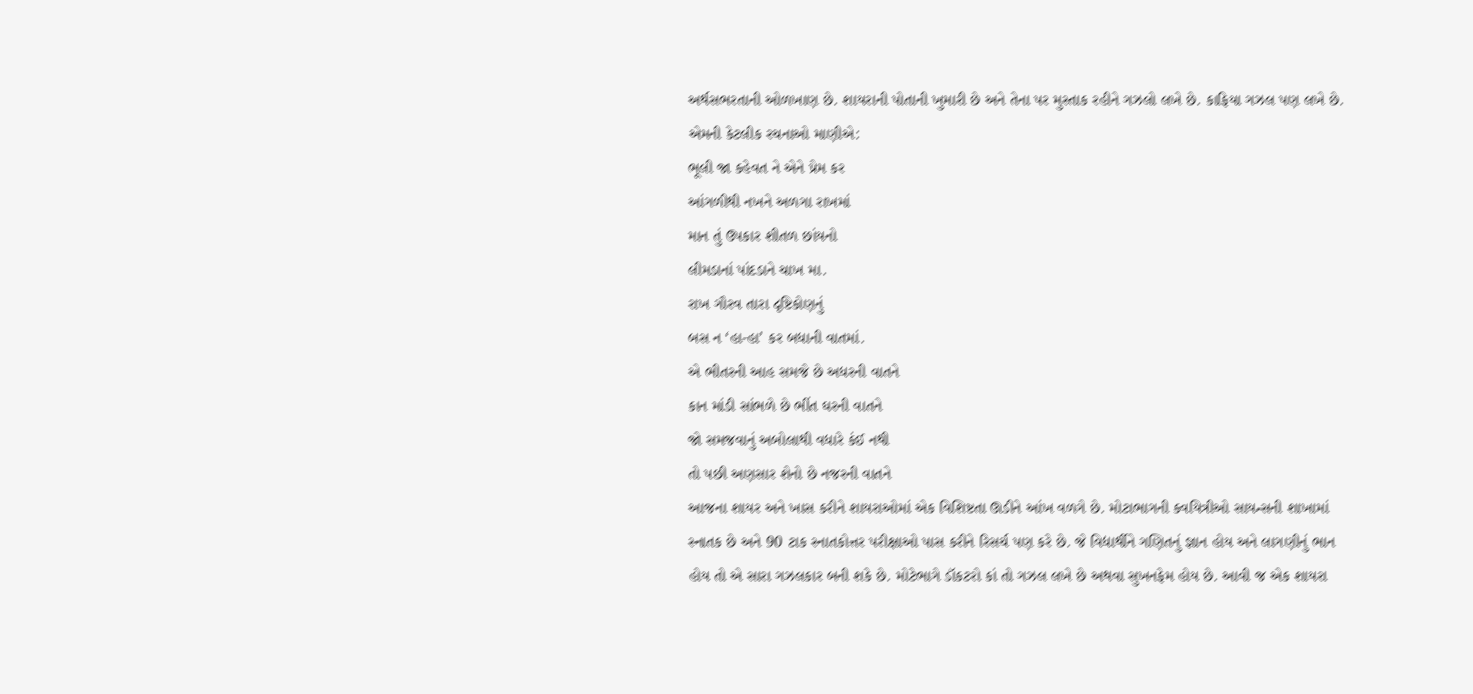અર્થસભરતાની ઓળખાણ છે. શાયરાની પોતાની ખુમારી છે અને તેના પર મુસ્તાક રહીને ગઝલો લખે છે. કાફિયા ગઝલ પણ લખે છે. એમની કેટલીક રચનાઓ માણીએ:
ભૂલી જા કહેવત ને એને પ્રેમ કર
આંગળીથી નખને અળગા રાખમાં
માન તું ઉપકાર શીતળ છાંયનો
લીમડાનાં પાંદડાને ચાખ મા.
રાખ ગૌરવ તારા દૃષ્ટિકોણનું
બસ ન ‘હા-હા’ કર બધાની વાતમાં.
એ ભીતરની આહ સમજે છે અધરની વાતને
કાન માંડી સાંભળે છે ભીંત ઘરની વાતને
જો સમજવાનું અબોલાથી વધારે કંઈ નથી
તો પછી અણસાર શેનો છે નજરની વાતને
આજના શાયર અને ખાસ કરીને શાયરાઓમાં એક વિશિષ્ટતા ઊડીને આંખ વળગે છે. મોટાભાગની કવયિત્રીઓ સાયન્સની શાખામાં સ્નાતક છે અને 90 ટાક સ્નાતકોત્તર પરીક્ષાઓ પાસ કરીને રિસર્ચ પણ કરે છે. જે વિદ્યાર્થીને ગણિતનું જ્ઞાન હોય અને લાગણીનું ભાન હોય તો એ સારા ગઝલકાર બની શકે છે. મોટેભાગે ડૉકટરો કાં તો ગઝલ લખે છે અથવા સુખનફેમ હોય છે. આવી જ એક શાયરા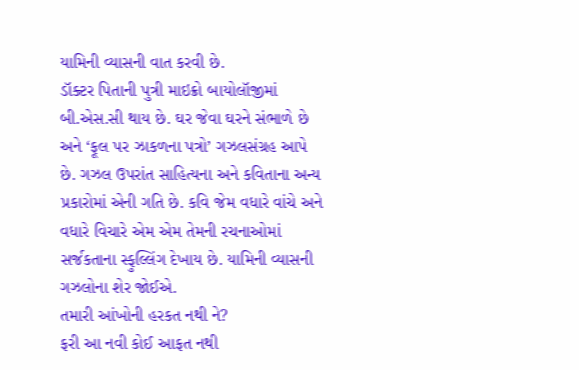યામિની વ્યાસની વાત કરવી છે.
ડૉક્ટર પિતાની પુત્રી માઇક્રો બાયોલૉજીમાં બી.એસ.સી થાય છે. ઘર જેવા ઘરને સંભાળે છે અને ‘ફૂલ પર ઝાકળના પત્રો’ ગઝલસંગ્રહ આપે છે. ગઝલ ઉપરાંત સાહિત્યના અને કવિતાના અન્ય પ્રકારોમાં એની ગતિ છે. કવિ જેમ વધારે વાંચે અને વધારે વિચારે એમ એમ તેમની રચનાઓમાં સર્જકતાના સ્ફુલ્લિંગ દેખાય છે. યામિની વ્યાસની ગઝલોના શેર જોઈએ.
તમારી આંખોની હરકત નથી ને?
ફરી આ નવી કોઈ આફત નથી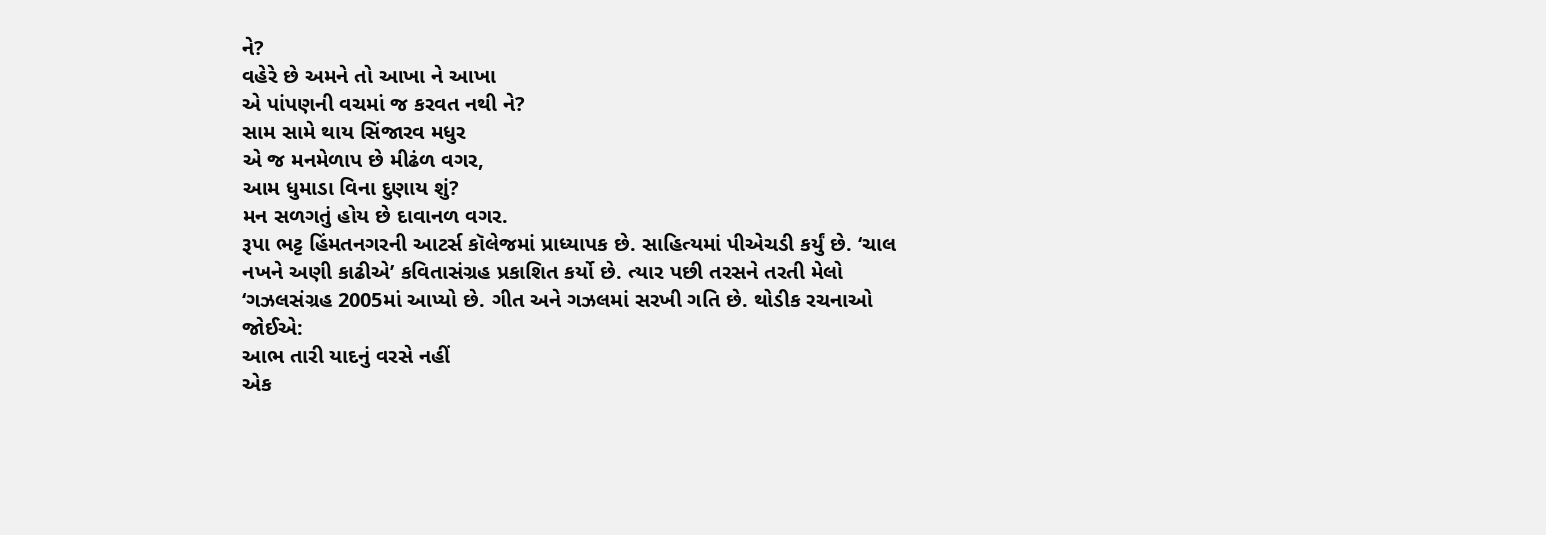ને?
વહેરે છે અમને તો આખા ને આખા
એ પાંપણની વચમાં જ કરવત નથી ને?
સામ સામે થાય સિંજારવ મધુર
એ જ મનમેળાપ છે મીઢંળ વગર,
આમ ધુમાડા વિના દુણાય શું?
મન સળગતું હોય છે દાવાનળ વગર.
રૂપા ભટ્ટ હિંમતનગરની આટર્સ કૉલેજમાં પ્રાધ્યાપક છે. સાહિત્યમાં પીએચડી કર્યું છે. ‘ચાલ નખને અણી કાઢીએ’ કવિતાસંગ્રહ પ્રકાશિત કર્યો છે. ત્યાર પછી તરસને તરતી મેલો ‘ગઝલસંગ્રહ 2005માં આપ્યો છે. ગીત અને ગઝલમાં સરખી ગતિ છે. થોડીક રચનાઓ જોઈએ:
આભ તારી યાદનું વરસે નહીં
એક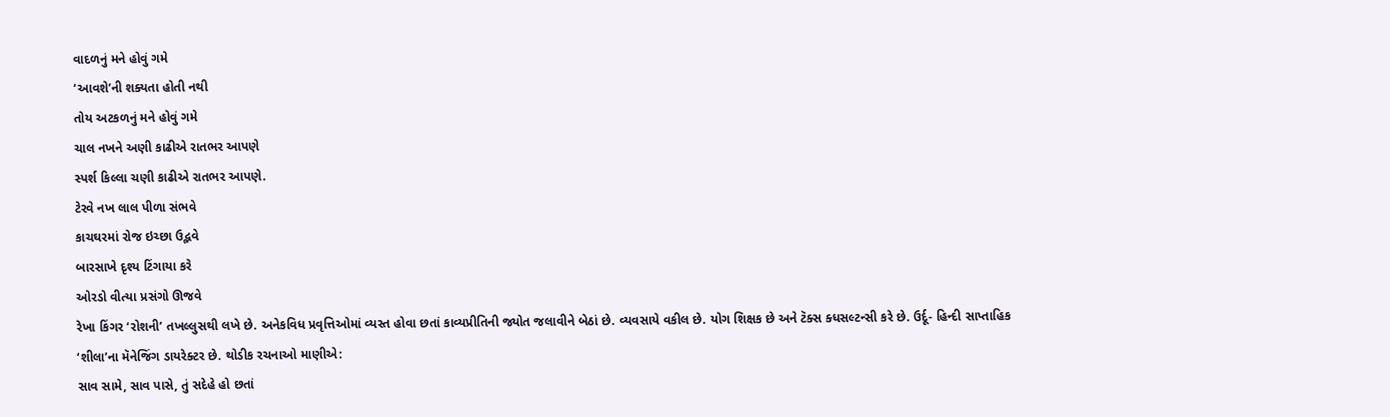વાદળનું મને હોવું ગમે
‘આવશે’ની શક્યતા હોતી નથી
તોય અટકળનું મને હોવું ગમે
ચાલ નખને અણી કાઢીએ રાતભર આપણે
સ્પર્શ કિલ્લા ચણી કાઢીએ રાતભર આપણે.
ટેરવે નખ લાલ પીળા સંભવે
કાચઘરમાં રોજ ઇચ્છા ઉદ્ભવે
બારસાખે દૃશ્ય ટિંગાયા કરે
ઓરડો વીત્યા પ્રસંગો ઊજવે
રેખા કિંગર ‘રોશની’ તખલ્લુસથી લખે છે. અનેકવિધ પ્રવૃત્તિઓમાં વ્યસ્ત હોવા છતાં કાવ્યપ્રીતિની જ્યોત જલાવીને બેઠાં છે. વ્યવસાયે વકીલ છે. યોગ શિક્ષક છે અને ટૅક્સ ક્ધસલ્ટન્સી કરે છે. ઉર્દૂ- હિન્દી સાપ્તાહિક ‘શીલા’ના મૅનેજિંગ ડાયરેક્ટર છે. થોડીક રચનાઓ માણીએ:
સાવ સામે, સાવ પાસે, તું સદેહે હો છતાં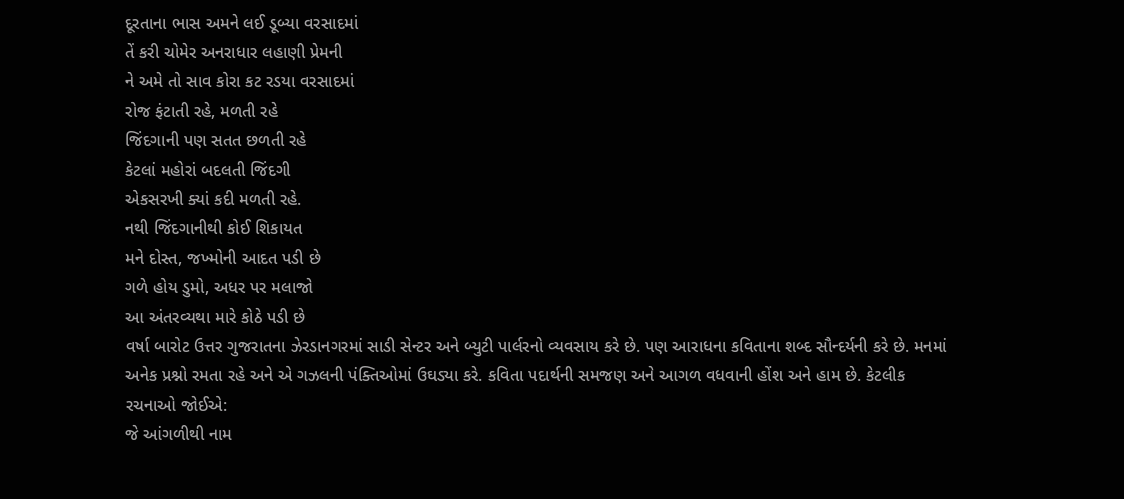દૂરતાના ભાસ અમને લઈ ડૂબ્યા વરસાદમાં
તેં કરી ચોમેર અનરાધાર લહાણી પ્રેમની
ને અમે તો સાવ કોરા કટ રડયા વરસાદમાં
રોજ ફંટાતી રહે, મળતી રહે
જિંદગાની પણ સતત છળતી રહે
કેટલાં મહોરાં બદલતી જિંદગી
એકસરખી ક્યાં કદી મળતી રહે.
નથી જિંદગાનીથી કોઈ શિકાયત
મને દોસ્ત, જખ્મોની આદત પડી છે
ગળે હોય ડુમો, અધર પર મલાજો
આ અંતરવ્યથા મારે કોઠે પડી છે
વર્ષા બારોટ ઉત્તર ગુજરાતના ઝેરડાનગરમાં સાડી સેન્ટર અને બ્યુટી પાર્લરનો વ્યવસાય કરે છે. પણ આરાધના કવિતાના શબ્દ સૌન્દર્યની કરે છે. મનમાં અનેક પ્રશ્નો રમતા રહે અને એ ગઝલની પંક્તિઓમાં ઉઘડ્યા કરે. કવિતા પદાર્થની સમજણ અને આગળ વધવાની હોંશ અને હામ છે. કેટલીક રચનાઓ જોઈએ:
જે આંગળીથી નામ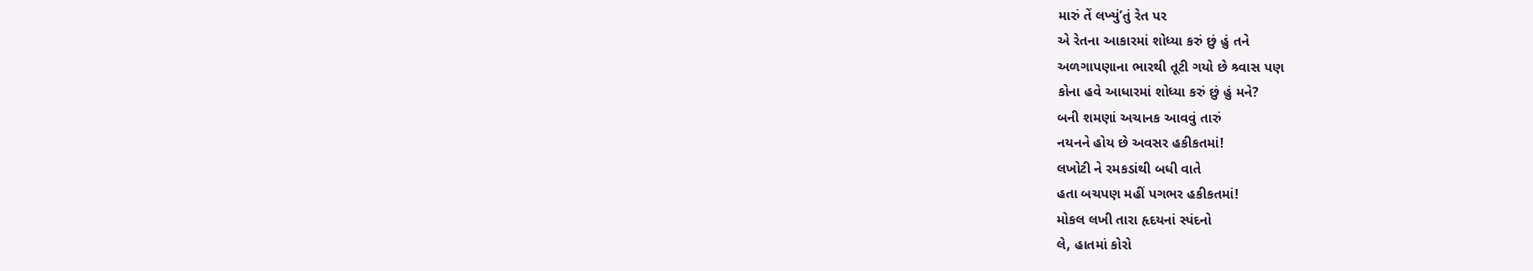મારું તેં લખ્યું’તું રેત પર
એ રેતના આકારમાં શોધ્યા કરું છું હું તને
અળગાપણાના ભારથી તૂટી ગયો છે શ્ર્વાસ પણ
કોના હવે આધારમાં શોધ્યા કરું છું હું મને?
બની શમણાં અચાનક આવવું તારું
નયનને હોય છે અવસર હકીકતમાં!
લખોટી ને રમકડાંથી બધી વાતે
હતા બચપણ મહીં પગભર હકીકતમાં!
મોકલ લખી તારા હૃદયનાં સ્પંદનો
લે, હાતમાં કોરો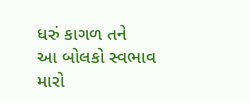ધરું કાગળ તને
આ બોલકો સ્વભાવ મારો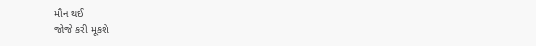મૌન થઈ
જોજે કરી મૂકશે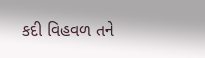કદી વિહવળ તને